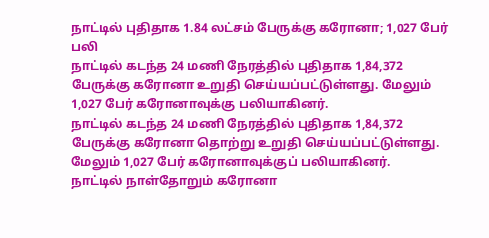நாட்டில் புதிதாக 1.84 லட்சம் பேருக்கு கரோனா; 1,027 பேர் பலி
நாட்டில் கடந்த 24 மணி நேரத்தில் புதிதாக 1,84,372 பேருக்கு கரோனா உறுதி செய்யப்பட்டுள்ளது. மேலும் 1,027 பேர் கரோனாவுக்கு பலியாகினர்.
நாட்டில் கடந்த 24 மணி நேரத்தில் புதிதாக 1,84,372 பேருக்கு கரோனா தொற்று உறுதி செய்யப்பட்டுள்ளது. மேலும் 1,027 பேர் கரோனாவுக்குப் பலியாகினர்.
நாட்டில் நாள்தோறும் கரோனா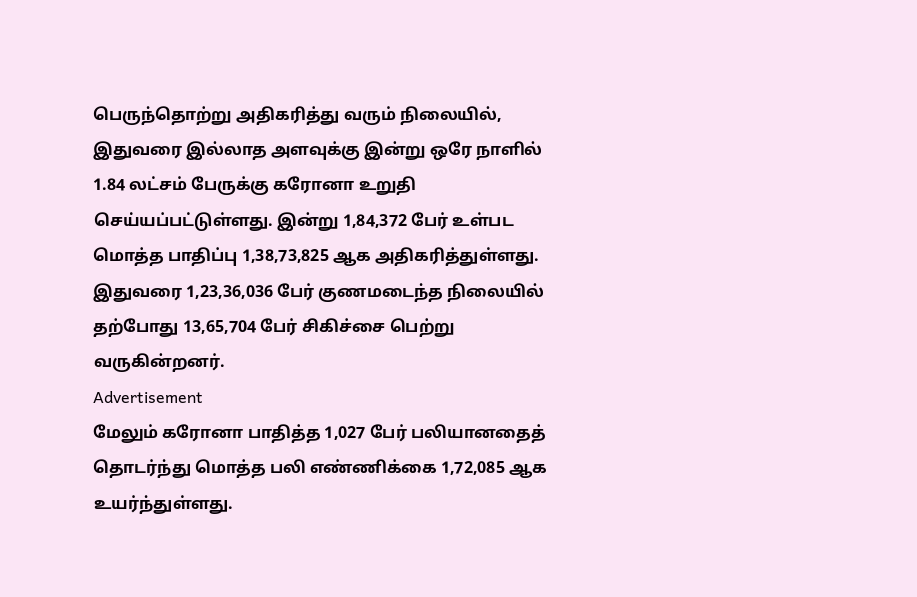பெருந்தொற்று அதிகரித்து வரும் நிலையில், இதுவரை இல்லாத அளவுக்கு இன்று ஒரே நாளில் 1.84 லட்சம் பேருக்கு கரோனா உறுதி செய்யப்பட்டுள்ளது. இன்று 1,84,372 பேர் உள்பட மொத்த பாதிப்பு 1,38,73,825 ஆக அதிகரித்துள்ளது.
இதுவரை 1,23,36,036 பேர் குணமடைந்த நிலையில் தற்போது 13,65,704 பேர் சிகிச்சை பெற்று வருகின்றனர்.
Advertisement
மேலும் கரோனா பாதித்த 1,027 பேர் பலியானதைத் தொடர்ந்து மொத்த பலி எண்ணிக்கை 1,72,085 ஆக உயர்ந்துள்ளது.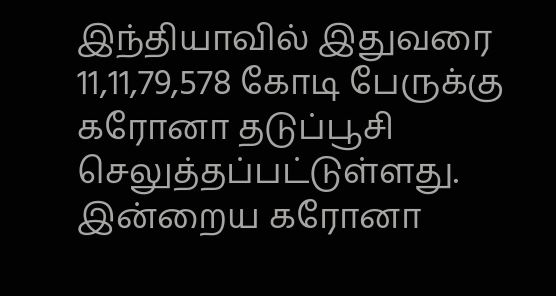இந்தியாவில் இதுவரை 11,11,79,578 கோடி பேருக்கு கரோனா தடுப்பூசி செலுத்தப்பட்டுள்ளது.
இன்றைய கரோனா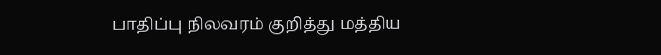பாதிப்பு நிலவரம் குறித்து மத்திய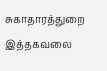சுகாதாரத்துறை இத்தகவலை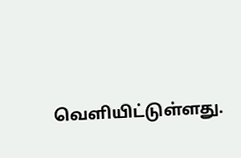வெளியிட்டுள்ளது.